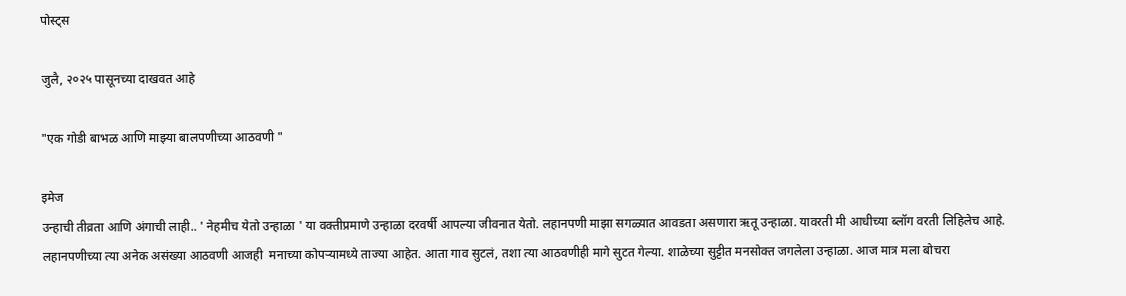पोस्ट्स

जुलै, २०२५ पासूनच्या दाखवत आहे

"एक गोडी बाभळ आणि माझ्या बालपणीच्या आठवणी "

इमेज
उन्हाची तीव्रता आणि अंगाची लाही.. ' नेहमीच येतो उन्हाळा ' या वक्तीप्रमाणे उन्हाळा दरवर्षी आपल्या जीवनात येतो. लहानपणी माझा सगळ्यात आवडता असणारा ऋतू उन्हाळा. यावरती मी आधीच्या ब्लॉग वरती लिहिलेच आहे. लहानपणीच्या त्या अनेक असंख्या आठवणी आजही  मनाच्या कोपऱ्यामध्ये ताज्या आहेत. आता गाव सुटलं, तशा त्या आठवणीही मागे सुटत गेल्या. शाळेच्या सुट्टीत मनसोक्त जगलेला उन्हाळा. आज मात्र मला बोचरा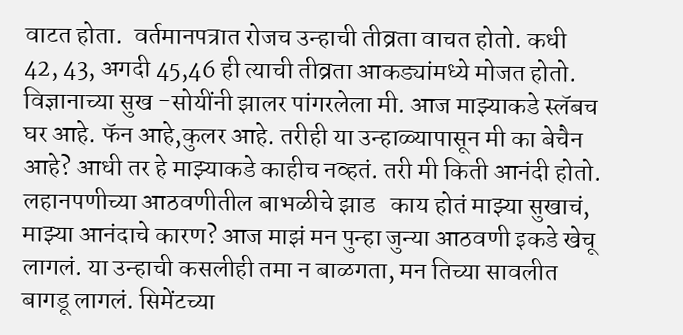वाटत होता.  वर्तमानपत्रात रोजच उन्हाची तीव्रता वाचत होतो. कधी 42, 43, अगदी 45,46 ही त्याची तीव्रता आकड्यांमध्ये मोजत होतो. विज्ञानाच्या सुख -सोयींनी झालर पांगरलेला मी. आज माझ्याकडे स्लॅबच घर आहे. फॅन आहे,कुलर आहे. तरीही या उन्हाळ्यापासून मी का बेचैन आहे? आधी तर हे माझ्याकडे काहीच नव्हतं. तरी मी किती आनंदी होतो.  लहानपणीच्या आठवणीतील बाभळीचे झाड   काय होतं माझ्या सुखाचं, माझ्या आनंदाचे कारण? आज माझं मन पुन्हा जुन्या आठवणी इकडे खेचू लागलं. या उन्हाची कसलीही तमा न बाळगता, मन तिच्या सावलीत बागडू लागलं. सिमेंटच्या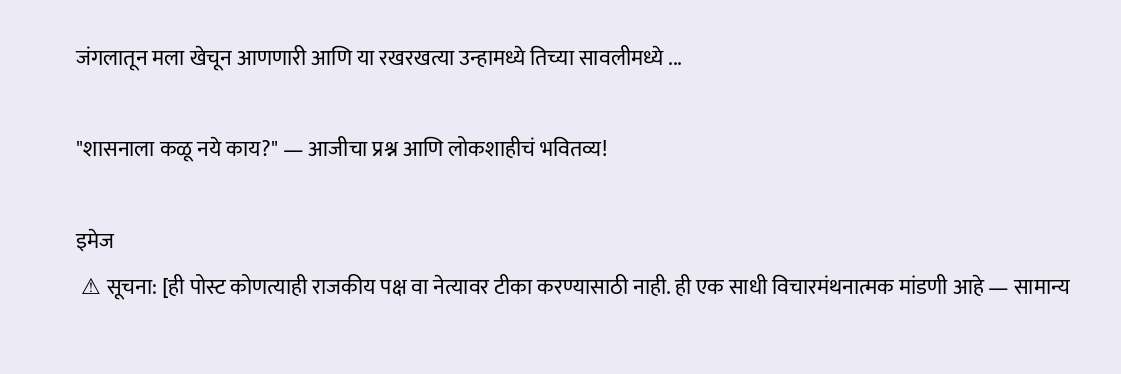जंगलातून मला खेचून आणणारी आणि या रखरखत्या उन्हामध्ये तिच्या सावलीमध्ये ...

"शासनाला कळू नये काय?" — आजीचा प्रश्न आणि लोकशाहीचं भवितव्य!

इमेज
 ⚠ सूचना: [ही पोस्ट कोणत्याही राजकीय पक्ष वा नेत्यावर टीका करण्यासाठी नाही. ही एक साधी विचारमंथनात्मक मांडणी आहे — सामान्य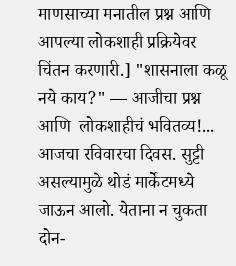माणसाच्या मनातील प्रश्न आणि आपल्या लोकशाही प्रक्रियेवर चिंतन करणारी.] "शासनाला कळू नये काय?" — आजीचा प्रश्न आणि  लोकशाहीचं भवितव्य!...  आजचा रविवारचा दिवस. सुट्टी असल्यामुळे थोडं मार्केटमध्ये जाऊन आलो. येताना न चुकता दोन-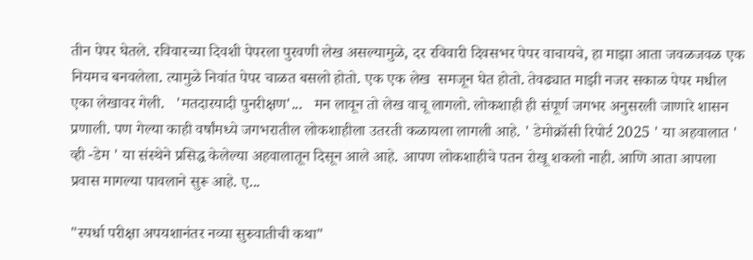तीन पेपर घेतले. रविवारच्या दिवशी पेपरला पुरवणी लेख असल्यामुळे, दर रविवारी दिवसभर पेपर वाचायचे, हा माझा आता जवळजवळ एक नियमच बनवलेला. त्यामुळे निवांत पेपर चाळत बसलो होतो. एक एक लेख  समजून घेत होतो. तेवढ्यात माझी नजर सकाळ पेपर मधील एका लेखावर गेली.   'मतदारयादी पुनरीक्षण'...   मन लावून तो लेख वाचू लागलो. लोकशाही ही संपूर्ण जगभर अनुसरली जाणारे शासन प्रणाली. पण गेल्या काही वर्षांमध्ये जगभरातील लोकशाहीला उतरती कळायला लागली आहे. ' डेमोक्रॉसी रिपोर्ट 2025 ' या अहवालात ' व्ही -डेम ' या संस्थेने प्रसिद्ध केलेल्या अहवालातून दिसून आले आहे. आपण लोकशाहीचे पतन रोखू शकलो नाही. आणि आता आपला प्रवास मागल्या पावलाने सुरू आहे. ए...

"स्पर्धा परीक्षा अपयशानंतर नव्या सुरुवातीची कथा"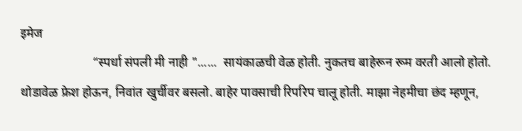इमेज
                       “स्पर्धा संपली मी नाही "......  सायंकाळची वेळ होती. नुकतच बाहेरून रूम वरती आलो होतो. थोडावेळ फ्रेश होऊन, निवांत खुर्चीवर बसलो. बाहेर पावसाची रिपरिप चालू होती. माझा नेहमीचा छंद म्हणून,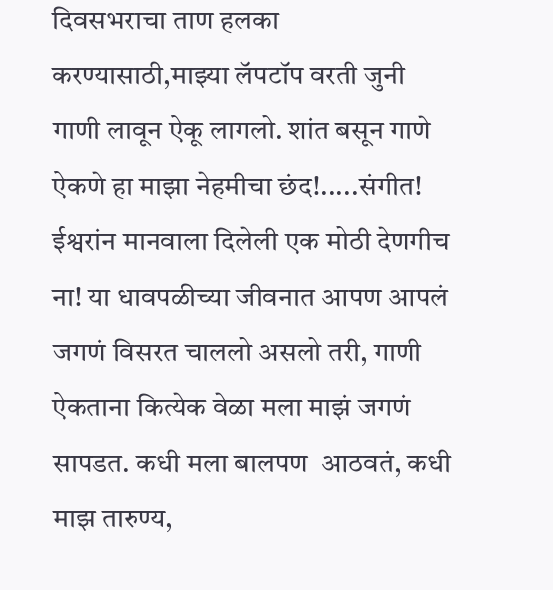दिवसभराचा ताण हलका करण्यासाठी,माझ्या लॅपटॉप वरती जुनी गाणी लावून ऐकू लागलो. शांत बसून गाणे ऐकणे हा माझा नेहमीचा छंद!.....संगीत! ईश्वरांन मानवाला दिलेली एक मोठी देणगीच ना! या धावपळीच्या जीवनात आपण आपलं  जगणं विसरत चाललो असलो तरी, गाणी ऐकताना कित्येक वेळा मला माझं जगणं सापडत. कधी मला बालपण  आठवतं, कधी माझ तारुण्य,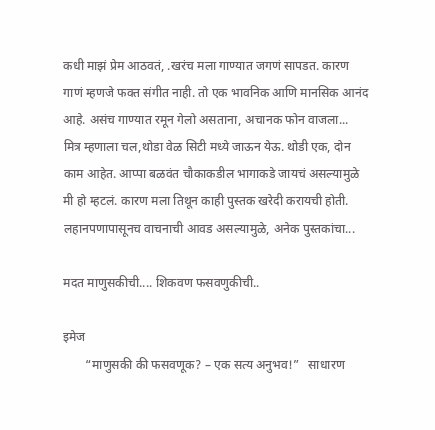कधी माझं प्रेम आठवतं, .खरंच मला गाण्यात जगणं सापडत. कारण गाणं म्हणजे फक्त संगीत नाही. तो एक भावनिक आणि मानसिक आनंद आहे. असंच गाण्यात रमून गेलो असताना, अचानक फोन वाजला...  मित्र म्हणाला चल,थोडा वेळ सिटी मध्ये जाऊन येऊ. थोडी एक, दोन काम आहेत. आप्पा बळवंत चौकाकडील भागाकडे जायचं असल्यामुळे मी हो म्हटलं. कारण मला तिथून काही पुस्तक खरेदी करायची होती. लहानपणापासूनच वाचनाची आवड असल्यामुळे, अनेक पुस्तकांचा...

मदत माणुसकीची.... शिकवण फसवणुकीची..

इमेज
       “माणुसकी की फसवणूक? – एक सत्य अनुभव!”   साधारण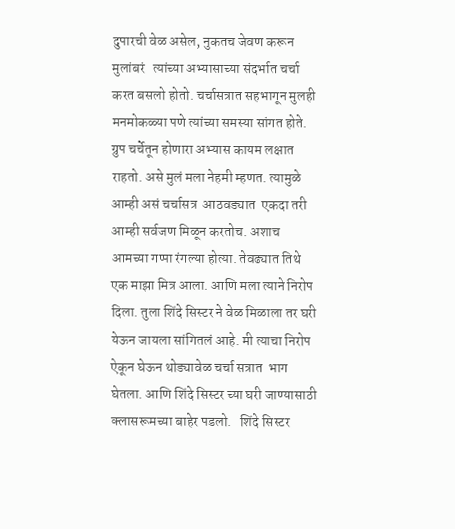दुपारची वेळ असेल, नुकतच जेवण करून मुलांबरं   त्यांच्या अभ्यासाच्या संदर्भात चर्चा करत बसलो होतो. चर्चासत्रात सहभागून मुलही मनमोकळ्या पणे त्यांच्या समस्या सांगत होते. ग्रुप चर्चेतून होणारा अभ्यास कायम लक्षात राहतो. असे मुलं मला नेहमी म्हणत. त्यामुळे आम्ही असं चर्चासत्र  आठवड्यात  एकदा तरी आम्ही सर्वजण मिळून करतोच. अशाच आमच्या गप्पा रंगल्या होत्या. तेवढ्यात तिथे एक माझा मित्र आला. आणि मला त्याने निरोप दिला. तुला शिंदे सिस्टर ने वेळ मिळाला तर घरी येऊन जायला सांगितलं आहे. मी त्याचा निरोप ऐकून घेऊन थोड्यावेळ चर्चा सत्रात  भाग घेतला. आणि शिंदे सिस्टर च्या घरी जाण्यासाठी क्लासरूमच्या बाहेर पडलो.   शिंदे सिस्टर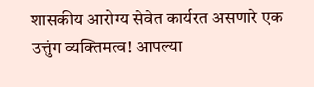शासकीय आरोग्य सेवेत कार्यरत असणारे एक उत्तुंग व्यक्तिमत्व! आपल्या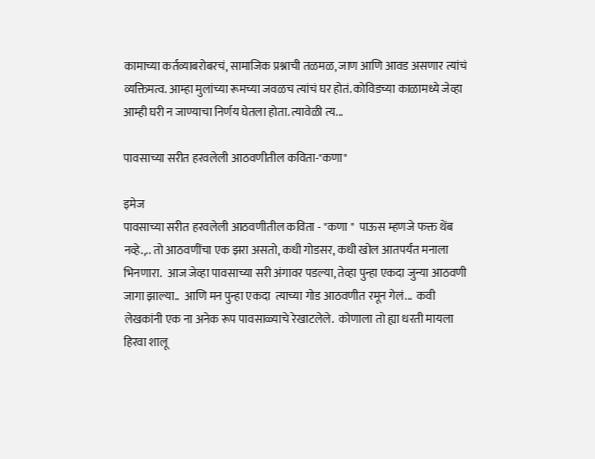कामाच्या कर्तव्याबरोबरचं, सामाजिक प्रश्नाची तळमळ, जाण आणि आवड असणार त्यांचं व्यक्तिमत्व. आम्हा मुलांच्या रूमच्या जवळच त्यांचं घर होतं. कोविडच्या काळामध्ये जेव्हा आम्ही घरी न जाण्याचा निर्णय घेतला होता. त्यावेळी त्य...

पावसाच्या सरीत हरवलेली आठवणीतील कविता-"कणा"

इमेज
पावसाच्या सरीत हरवलेली आठवणीतील कविता - "कणा "  पाऊस म्हणजे फक्त थेंब नव्हे.,.. तो आठवणींचा एक झरा असतो, कधी गोडसर, कधी खोल आतपर्यंत मनाला भिनणारा.  आज जेव्हा पावसाच्या सरी अंगावर पडल्या, तेव्हा पुन्हा एकदा जुन्या आठवणी जागा झाल्या..  आणि मन पुन्हा एकदा  त्याच्या गोड आठवणीत रमून गेलं...  कवी लेखकांनी एक ना अनेक रूप पावसाळ्याचे रेखाटलेले.  कोणाला तो ह्या धरती मायला हिरवा शालू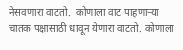नेसवणारा वाटतो.  कोणाला वाट पाहणाऱ्या चातक पक्षासाठी धावून येणारा वाटतो. कोणाला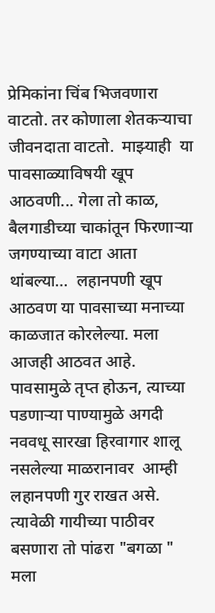प्रेमिकांना चिंब भिजवणारा वाटतो. तर कोणाला शेतकऱ्याचा जीवनदाता वाटतो.  माझ्याही  या पावसाळ्याविषयी खूप आठवणी... गेला तो काळ, बैलगाडीच्या चाकांतून फिरणाऱ्या जगण्याच्या वाटा आता थांबल्या…  लहानपणी खूप आठवण या पावसाच्या मनाच्या काळजात कोरलेल्या. मला आजही आठवत आहे. पावसामुळे तृप्त होऊन, त्याच्या पडणाऱ्या पाण्यामुळे अगदी नववधू सारखा हिरवागार शालू नसलेल्या माळरानावर  आम्ही लहानपणी गुर राखत असे. त्यावेळी गायीच्या पाठीवर बसणारा तो पांढरा "बगळा " मला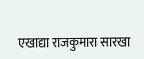एखाद्या राजकुमारा सारखा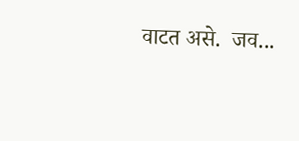वाटत असे.  जव...